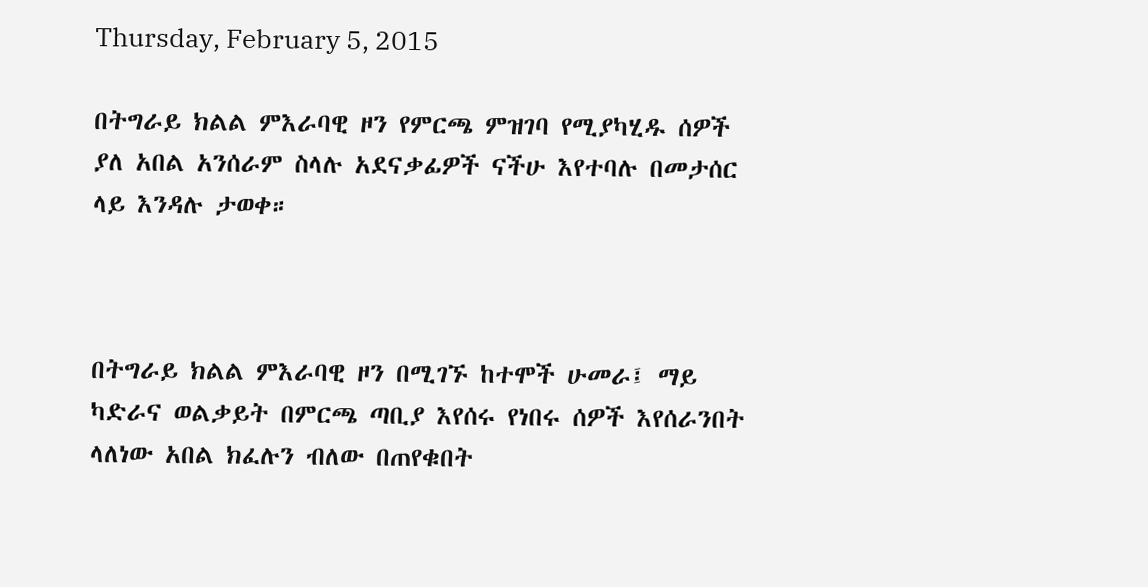Thursday, February 5, 2015

በትግራይ ክልል ምእራባዊ ዞን የምርጫ ምዝገባ የሚያካሂዱ ሰዎች ያለ አበል አንሰራም ስላሉ አደናቃፊዎች ናችሁ እየተባሉ በመታሰር ላይ እንዳሉ ታወቀ።



በትግራይ ክልል ምእራባዊ ዞን በሚገኙ ከተሞች ሁመራ፤ ማይ ካድራና ወልቃይት በምርጫ ጣቢያ እየሰሩ የነበሩ ሰዎች እየሰራንበት ላለነው አበል ክፈሉን ብለው በጠየቁበት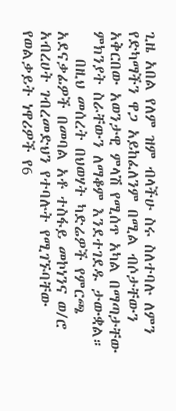ጊዜ አበል የለም ዝም ብላችሁ ስሩ ስለተባሉ ለምን የድካማችን ዋጋ አይከፈለንም በሚል ብሶታቸውን አቅርበው አወንታዊ ምላሽ የሚሰጥ አካል በማጣታቸው ምክንያት ስራቸውን ለማቆም እንደተገደዱ ታውቋል።
    በዚህ መሰረት በህወሃት ካድሬዎች የምርጫ አደናቃፊዎች በመባል አቶ ተስፋይ መኮነንና ወ/ሮ አብረሀት ገብረመድህን የተባሉት የሚገኙባቸው የወልቃይት ነዋሪዎች የ6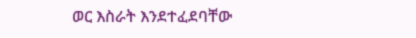ወር እስራት እንደተፈደባቸው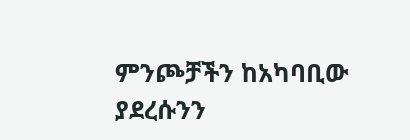ምንጮቻችን ከአካባቢው ያደረሱንን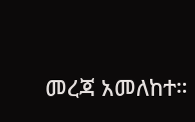መረጃ አመለከተ።